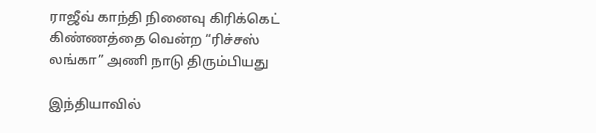ராஜீவ் காந்தி நினைவு கிரிக்கெட் கிண்ணத்தை வென்ற “ரிச்சஸ் லங்கா” அணி நாடு திரும்பியது

இந்தியாவில்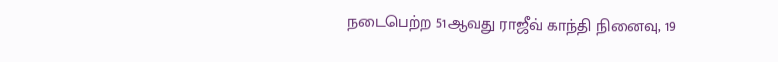நடைபெற்ற 51ஆவது ராஜீவ் காந்தி நினைவு, 19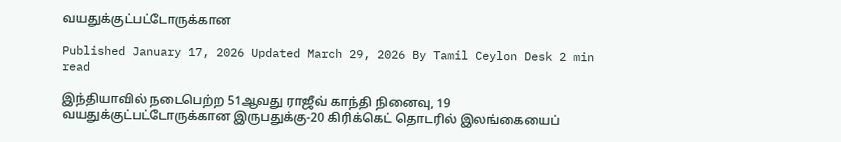வயதுக்குட்பட்டோருக்கான

Published January 17, 2026 Updated March 29, 2026 By Tamil Ceylon Desk 2 min read

இந்தியாவில் நடைபெற்ற 51ஆவது ராஜீவ் காந்தி நினைவு, 19 வயதுக்குட்பட்டோருக்கான இருபதுக்கு-20 கிரிக்கெட் தொடரில் இலங்கையைப்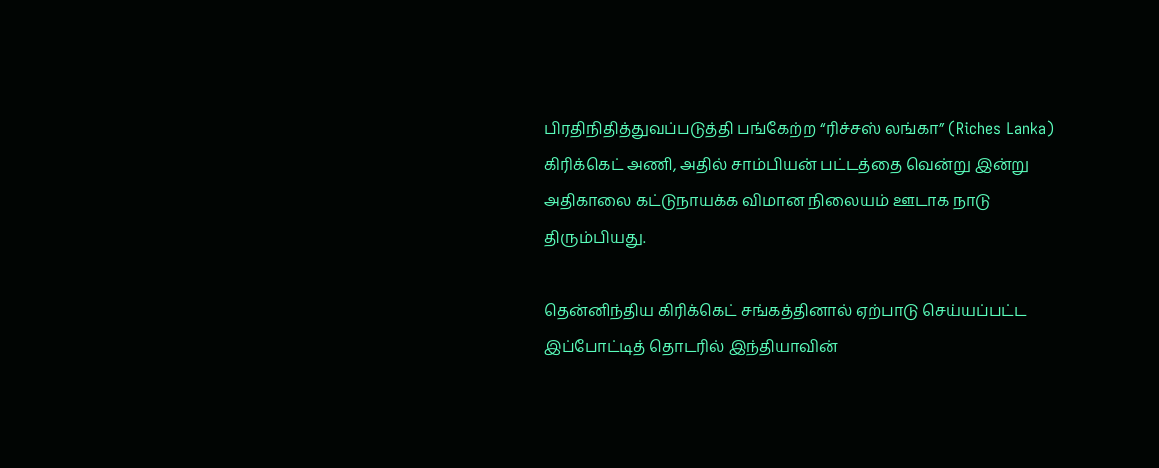பிரதிநிதித்துவப்படுத்தி பங்கேற்ற “ரிச்சஸ் லங்கா” (Riches Lanka) கிரிக்கெட் அணி, அதில் சாம்பியன் பட்டத்தை வென்று இன்று அதிகாலை கட்டுநாயக்க விமான நிலையம் ஊடாக நாடு திரும்பியது.

தென்னிந்திய கிரிக்கெட் சங்கத்தினால் ஏற்பாடு செய்யப்பட்ட இப்போட்டித் தொடரில் இந்தியாவின்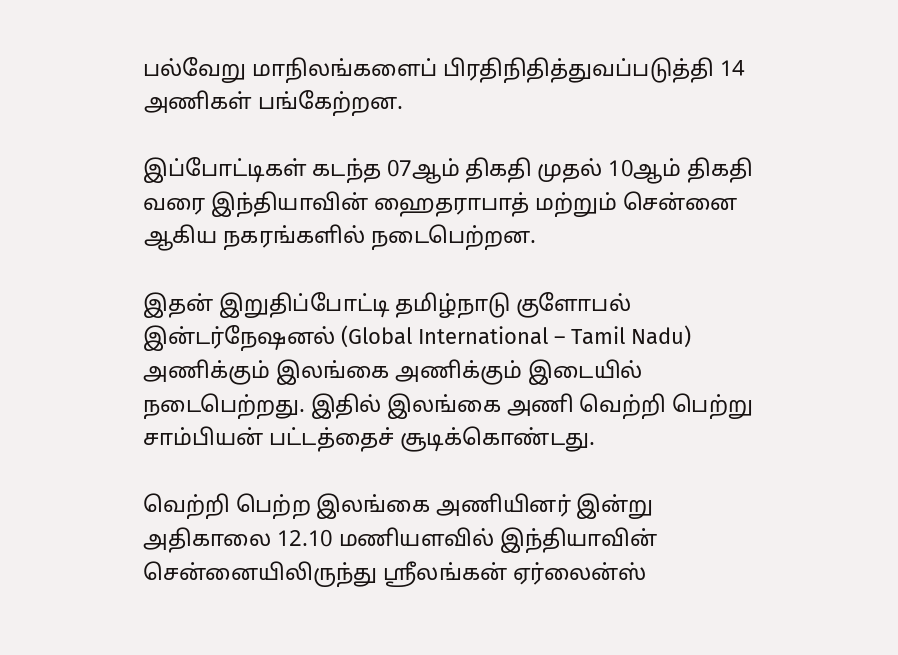பல்வேறு மாநிலங்களைப் பிரதிநிதித்துவப்படுத்தி 14 அணிகள் பங்கேற்றன.

இப்போட்டிகள் கடந்த 07ஆம் திகதி முதல் 10ஆம் திகதி வரை இந்தியாவின் ஹைதராபாத் மற்றும் சென்னை ஆகிய நகரங்களில் நடைபெற்றன.

இதன் இறுதிப்போட்டி தமிழ்நாடு குளோபல் இன்டர்நேஷனல் (Global International – Tamil Nadu) அணிக்கும் இலங்கை அணிக்கும் இடையில் நடைபெற்றது. இதில் இலங்கை அணி வெற்றி பெற்று சாம்பியன் பட்டத்தைச் சூடிக்கொண்டது.

வெற்றி பெற்ற இலங்கை அணியினர் இன்று அதிகாலை 12.10 மணியளவில் இந்தியாவின் சென்னையிலிருந்து ஸ்ரீலங்கன் ஏர்லைன்ஸ்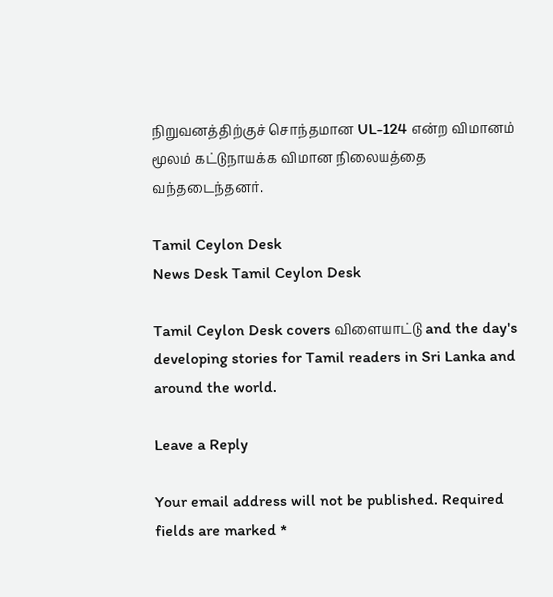நிறுவனத்திற்குச் சொந்தமான UL-124 என்ற விமானம் மூலம் கட்டுநாயக்க விமான நிலையத்தை வந்தடைந்தனர்.

Tamil Ceylon Desk
News Desk Tamil Ceylon Desk

Tamil Ceylon Desk covers விளையாட்டு and the day's developing stories for Tamil readers in Sri Lanka and around the world.

Leave a Reply

Your email address will not be published. Required fields are marked *